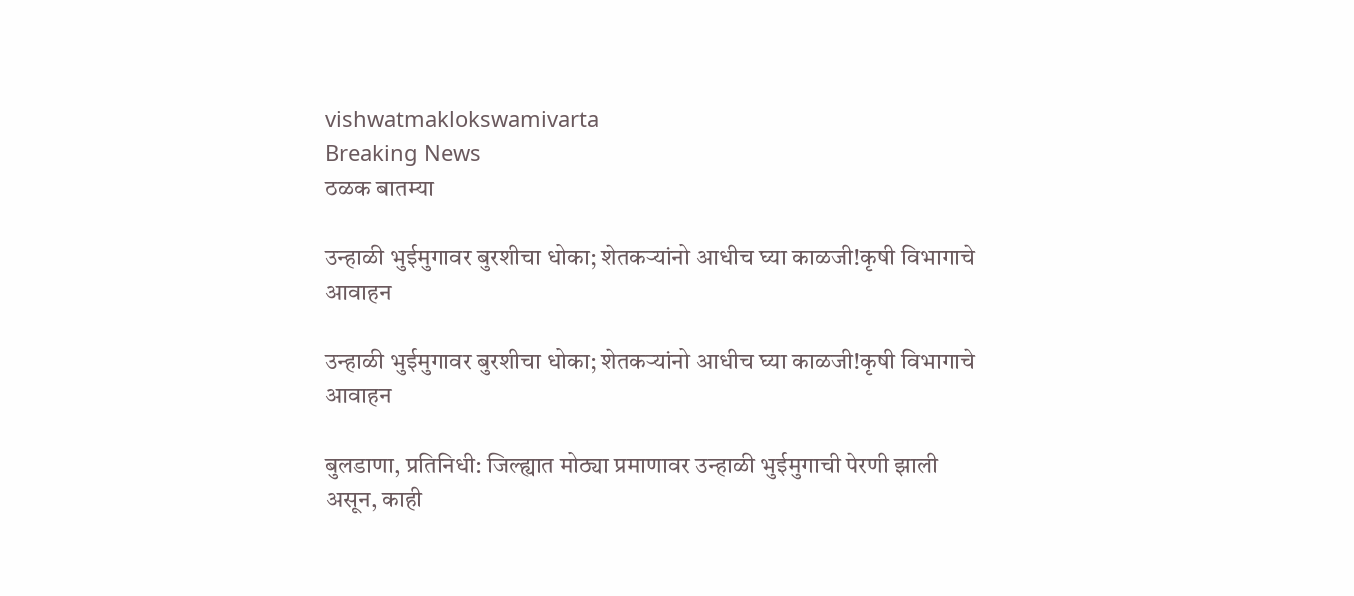vishwatmaklokswamivarta
Breaking News
ठळक बातम्या

उन्हाळी भुईमुगावर बुरशीचा धोका; शेतकऱ्यांनो आधीच घ्या काळजी!कृषी विभागाचे आवाहन

उन्हाळी भुईमुगावर बुरशीचा धोका; शेतकऱ्यांनो आधीच घ्या काळजी!कृषी विभागाचे आवाहन

बुलडाणा, प्रतिनिधी: जिल्ह्यात मोठ्या प्रमाणावर उन्हाळी भुईमुगाची पेरणी झाली असून, काही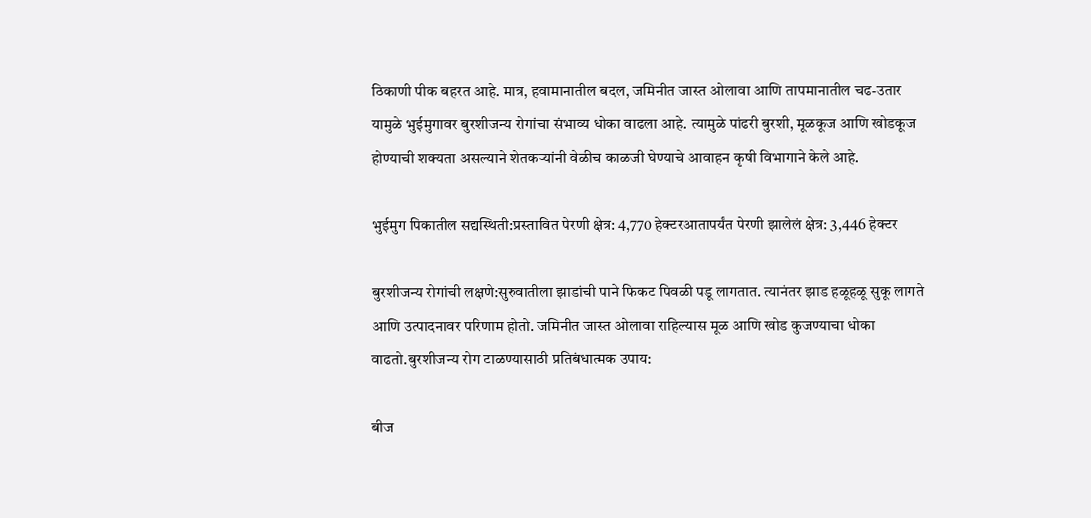ठिकाणी पीक बहरत आहे. मात्र, हवामानातील बदल, जमिनीत जास्त ओलावा आणि तापमानातील चढ-उतार यामुळे भुईमुगावर बुरशीजन्य रोगांचा संभाव्य धोका वाढला आहे. त्यामुळे पांढरी बुरशी, मूळकूज आणि खोडकूज होण्याची शक्यता असल्याने शेतकऱ्यांनी वेळीच काळजी घेण्याचे आवाहन कृषी विभागाने केले आहे.

भुईमुग पिकातील सद्यस्थिती:प्रस्तावित पेरणी क्षेत्र: 4,770 हेक्टरआतापर्यंत पेरणी झालेलं क्षेत्र: 3,446 हेक्टर

बुरशीजन्य रोगांची लक्षणे:सुरुवातीला झाडांची पाने फिकट पिवळी पडू लागतात. त्यानंतर झाड हळूहळू सुकू लागते आणि उत्पादनावर परिणाम होतो. जमिनीत जास्त ओलावा राहिल्यास मूळ आणि खोड कुजण्याचा धोका वाढतो.बुरशीजन्य रोग टाळण्यासाठी प्रतिबंधात्मक उपाय:

बीज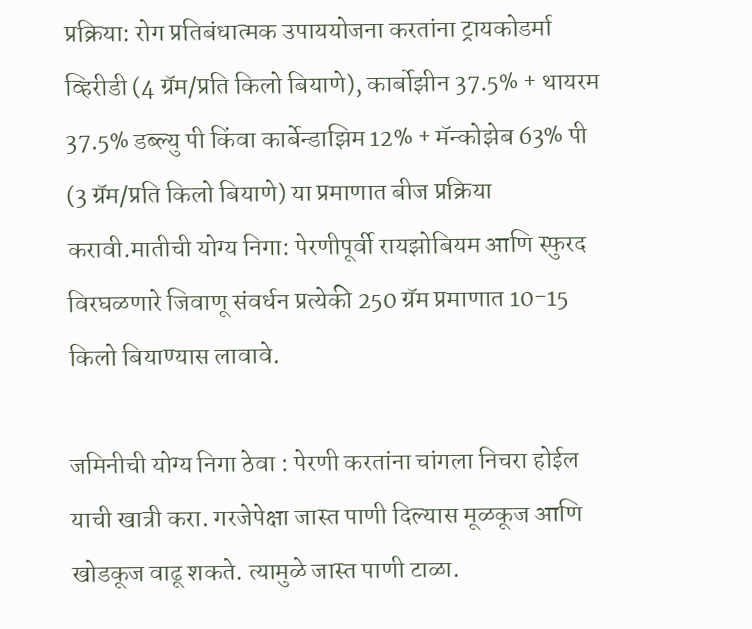प्रक्रिया: रोग प्रतिबंधात्मक उपाययोजना करतांना ट्रायकोडर्मा व्हिरीडी (4 ग्रॅम/प्रति किलो बियाणे), कार्बोझीन 37.5% + थायरम 37.5% डब्ल्यु पी किंवा कार्बेन्डाझिम 12% + मॅन्कोझेब 63% पी (3 ग्रॅम/प्रति किलो बियाणे) या प्रमाणात बीज प्रक्रिया करावी.मातीची योग्य निगा: पेरणीपूर्वी रायझोबियम आणि स्फुरद विरघळणारे जिवाणू संवर्धन प्रत्येकी 250 ग्रॅम प्रमाणात 10-15 किलो बियाण्यास लावावे.

जमिनीची योग्य निगा ठेवा : पेरणी करतांना चांगला निचरा होईल याची खात्री करा. गरजेपेक्षा जास्त पाणी दिल्यास मूळकूज आणि खोडकूज वाढू शकते. त्यामुळे जास्त पाणी टाळा.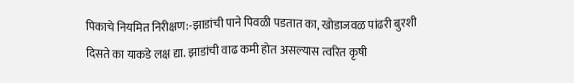पिकाचे नियमित निरीक्षण:-झाडांची पाने पिवळी पडतात का, खोडाजवळ पांढरी बुरशी दिसते का याकडे लक्ष द्या. झाडांची वाढ कमी होत असल्यास त्वरित कृषी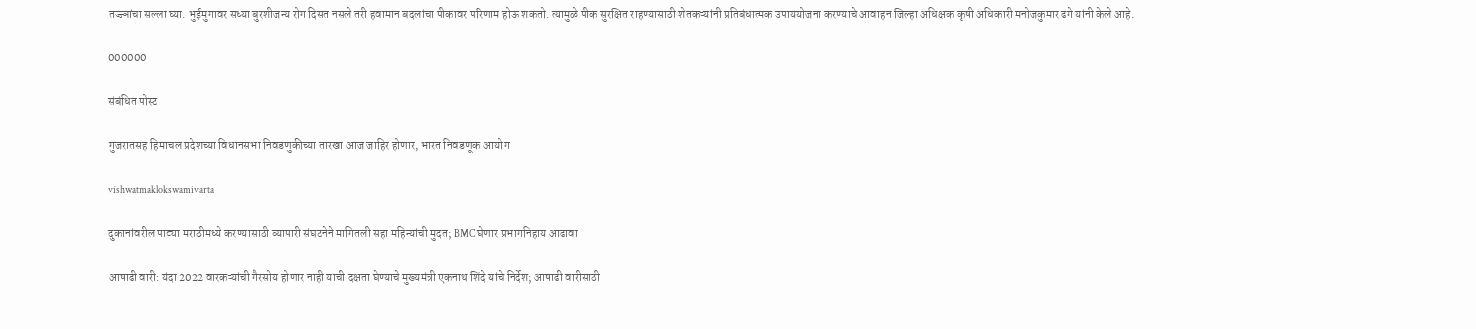तज्ज्ञांचा सल्ला घ्या. भुईमुगावर सध्या बुरशीजन्य रोग दिसत नसले तरी हवामान बदलांचा पीकावर परिणाम होऊ शकतो. त्यामुळे पीक सुरक्षित राहण्यासाठी शेतकऱ्यांनी प्रतिबंधात्मक उपाययोजना करण्याचे आवाहन जिल्हा अधिक्षक कृषी अधिकारी मनोजकुमार ढगे यांनी केले आहे.

000000

संबंधित पोस्ट

गुजरातसह हिमाचल प्रदेशच्या विधानसभा निवडणुकीच्या तारखा आज जाहिर होणार, भारत निवडणूक आयोग

vishwatmaklokswamivarta

दुकानांवरील पाट्या मराठीमध्ये करण्यासाठी व्यापारी संघटनेने मागितली सहा महिन्यांची मुदत; BMC घेणार प्रभागनिहाय आढावा

आषाढी वारी: यंदा 2022 वारकऱ्यांची गैरसोय होणार नाही याची दक्षता घेण्याचे मुख्यमंत्री एकनाथ शिंदे यांचे निर्देश; आषाढी वारीसाठी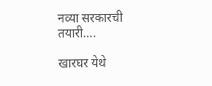नव्या सरकारची तयारी….

खारघर येथे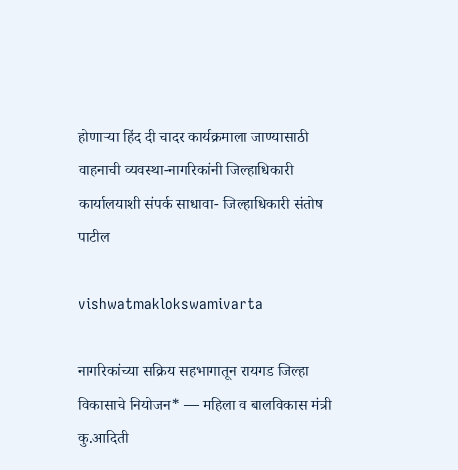होणाऱ्या हिंद दी चादर कार्यक्रमाला जाण्यासाठी वाहनाची व्यवस्था-नागरिकांनी जिल्हाधिकारी कार्यालयाशी संपर्क साधावा- जिल्हाधिकारी संतोष पाटील

vishwatmaklokswamivarta

नागरिकांच्या सक्रिय सहभागातून रायगड जिल्हा विकासाचे नियोजन* — महिला व बालविकास मंत्री कु.आदिती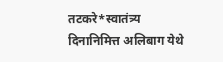तटकरे*स्वातंत्र्य दिनानिमित्त अलिबाग येथे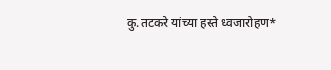कु.तटकरे यांच्या हस्ते ध्वजारोहण*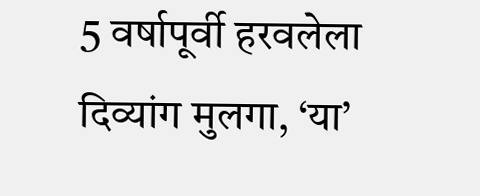5 वर्षापूर्वी हरवलेला दिव्यांग मुलगा, ‘या’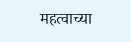महत्वाच्या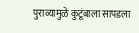पुराव्यामुळे कुटूंबाला सापडला